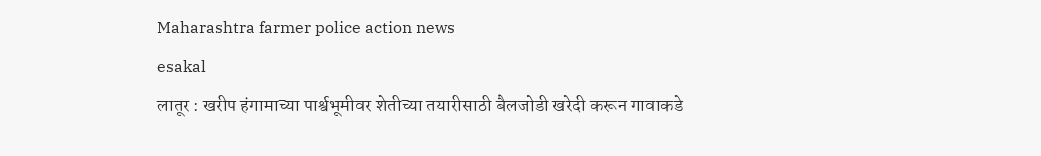Maharashtra farmer police action news
esakal
लातूर : खरीप हंगामाच्या पार्श्वभूमीवर शेतीच्या तयारीसाठी बैलजोडी खरेदी करून गावाकडे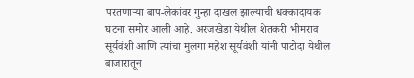परतणाऱ्या बाप-लेकांवर गुन्हा दाखल झाल्याची धक्कादायक घटना समोर आली आहे. अरजखेडा येथील शेतकरी भीमराव सूर्यवंशी आणि त्यांचा मुलगा महेश सूर्यवंशी यांनी पाटोदा येथील बाजारातून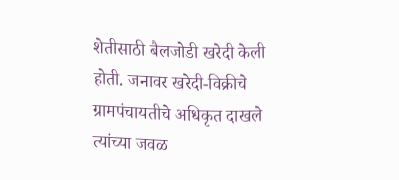शेतीसाठी बैलजोडी खरेदी केली होती. जनावर खरेदी-विक्रीचे ग्रामपंचायतीचे अधिकृत दाखले त्यांच्या जवळ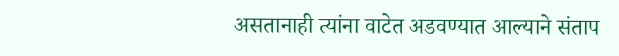असतानाही त्यांना वाटेत अडवण्यात आल्याने संताप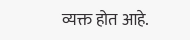व्यक्त होत आहे.